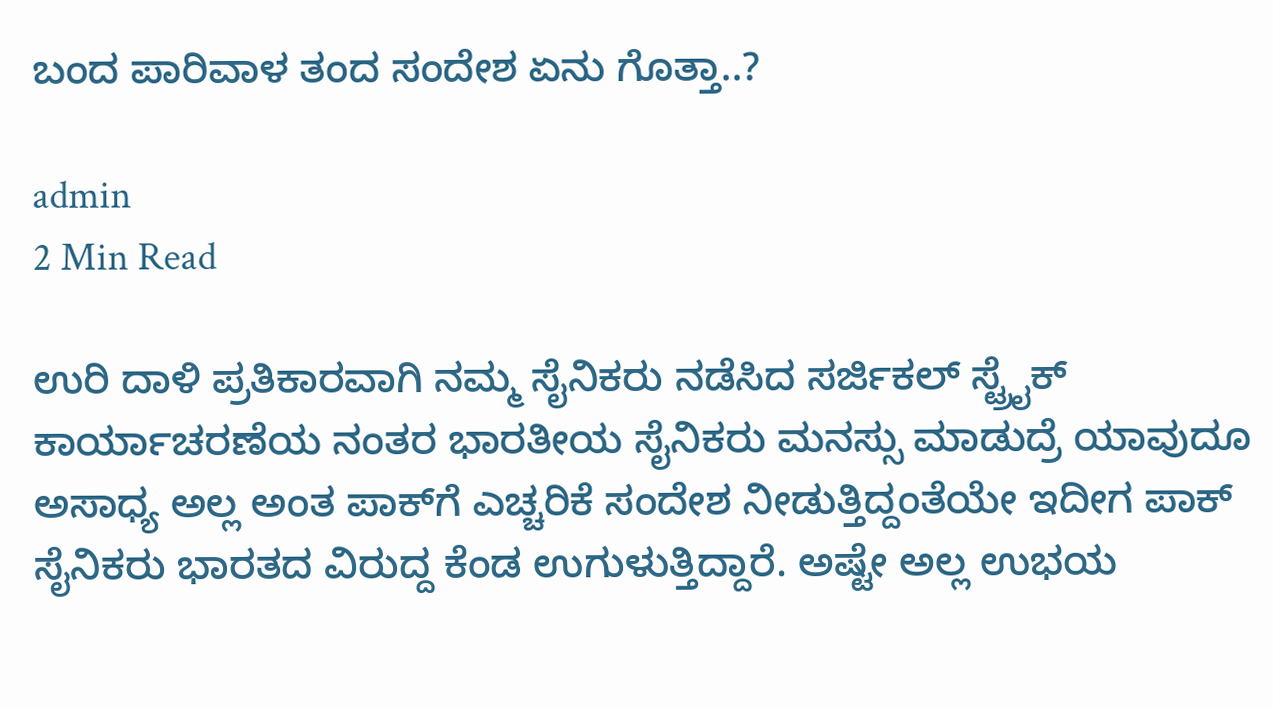ಬಂದ ಪಾರಿವಾಳ ತಂದ ಸಂದೇಶ ಏನು ಗೊತ್ತಾ..?

admin
2 Min Read

ಉರಿ ದಾಳಿ ಪ್ರತಿಕಾರವಾಗಿ ನಮ್ಮ ಸೈನಿಕರು ನಡೆಸಿದ ಸರ್ಜಿಕಲ್ ಸ್ಟ್ರೈಕ್ ಕಾರ್ಯಾಚರಣೆಯ ನಂತರ ಭಾರತೀಯ ಸೈನಿಕರು ಮನಸ್ಸು ಮಾಡುದ್ರೆ ಯಾವುದೂ ಅಸಾಧ್ಯ ಅಲ್ಲ ಅಂತ ಪಾಕ್‍ಗೆ ಎಚ್ಚರಿಕೆ ಸಂದೇಶ ನೀಡುತ್ತಿದ್ದಂತೆಯೇ ಇದೀಗ ಪಾಕ್ ಸೈನಿಕರು ಭಾರತದ ವಿರುದ್ದ ಕೆಂಡ ಉಗುಳುತ್ತಿದ್ದಾರೆ. ಅಷ್ಟೇ ಅಲ್ಲ ಉಭಯ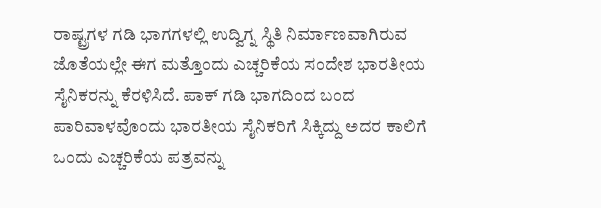ರಾಷ್ಟ್ರಗಳ ಗಡಿ ಭಾಗಗಳಲ್ಲಿ ಉದ್ವಿಗ್ನ ಸ್ಥಿತಿ ನಿರ್ಮಾಣವಾಗಿರುವ ಜೊತೆಯಲ್ಲೇ ಈಗ ಮತ್ತೊಂದು ಎಚ್ಚರಿಕೆಯ ಸಂದೇಶ ಭಾರತೀಯ ಸೈನಿಕರನ್ನು ಕೆರಳಿಸಿದೆ. ಪಾಕ್ ಗಡಿ ಭಾಗದಿಂದ ಬಂದ ಪಾರಿವಾಳವೊಂದು ಭಾರತೀಯ ಸೈನಿಕರಿಗೆ ಸಿಕ್ಕಿದ್ದು ಅದರ ಕಾಲಿಗೆ ಒಂದು ಎಚ್ಚರಿಕೆಯ ಪತ್ರವನ್ನು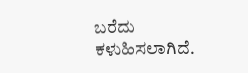ಬರೆದು ಕಳುಹಿಸಲಾಗಿದೆ.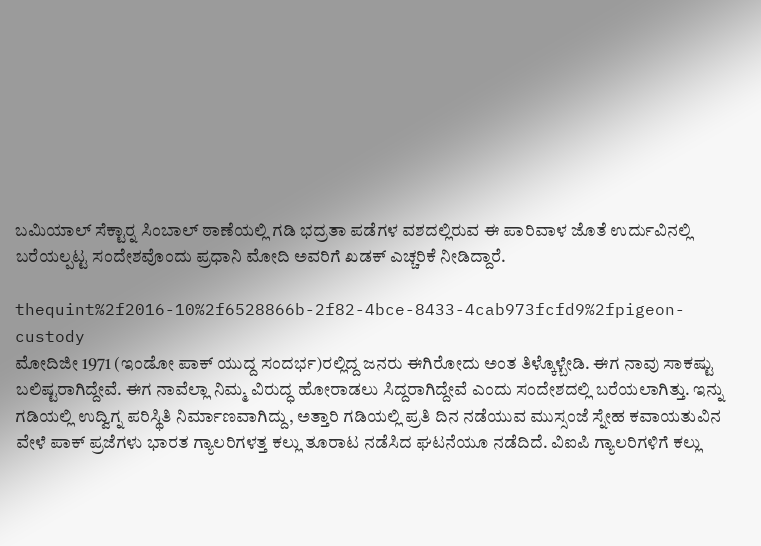ಬಮಿಯಾಲ್ ಸೆಕ್ಟಾರ್‍ನ ಸಿಂಬಾಲ್ ಠಾಣೆಯಲ್ಲಿ ಗಡಿ ಭದ್ರತಾ ಪಡೆಗಳ ವಶದಲ್ಲಿರುವ ಈ ಪಾರಿವಾಳ ಜೊತೆ ಉರ್ದುವಿನಲ್ಲಿ ಬರೆಯಲ್ಪಟ್ಟ ಸಂದೇಶವೊಂದು ಪ್ರಧಾನಿ ಮೋದಿ ಅವರಿಗೆ ಖಡಕ್ ಎಚ್ಚರಿಕೆ ನೀಡಿದ್ದಾರೆ.

thequint%2f2016-10%2f6528866b-2f82-4bce-8433-4cab973fcfd9%2fpigeon-custody
ಮೋದಿಜೀ 1971 (ಇಂಡೋ ಪಾಕ್ ಯುದ್ದ ಸಂದರ್ಭ)ರಲ್ಲಿದ್ದ ಜನರು ಈಗಿರೋದು ಅಂತ ತಿಳ್ಕೊಳ್ಬೇಡಿ. ಈಗ ನಾವು ಸಾಕಷ್ಟು ಬಲಿಷ್ಟರಾಗಿದ್ದೇವೆ. ಈಗ ನಾವೆಲ್ಲಾ ನಿಮ್ಮ ವಿರುದ್ಧ ಹೋರಾಡಲು ಸಿದ್ದರಾಗಿದ್ದೇವೆ ಎಂದು ಸಂದೇಶದಲ್ಲಿ ಬರೆಯಲಾಗಿತ್ತು. ಇನ್ನು ಗಡಿಯಲ್ಲಿ ಉದ್ವಿಗ್ನ ಪರಿಸ್ಥಿತಿ ನಿರ್ಮಾಣವಾಗಿದ್ದು, ಅತ್ತಾರಿ ಗಡಿಯಲ್ಲಿ ಪ್ರತಿ ದಿನ ನಡೆಯುವ ಮುಸ್ಸಂಜೆ ಸ್ನೇಹ ಕವಾಯತುವಿನ ವೇಳೆ ಪಾಕ್ ಪ್ರಜೆಗಳು ಭಾರತ ಗ್ಯಾಲರಿಗಳತ್ತ ಕಲ್ಲು ತೂರಾಟ ನಡೆಸಿದ ಘಟನೆಯೂ ನಡೆದಿದೆ. ವಿಐಪಿ ಗ್ಯಾಲರಿಗಳಿಗೆ ಕಲ್ಲು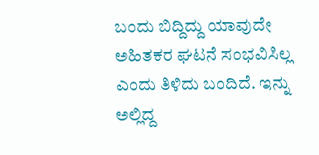ಬಂದು ಬಿದ್ದಿದ್ದು ಯಾವುದೇ ಅಹಿತಕರ ಘಟನೆ ಸಂಭವಿಸಿಲ್ಲ ಎಂದು ತಿಳಿದು ಬಂದಿದೆ. ಇನ್ನು ಅಲ್ಲಿದ್ದ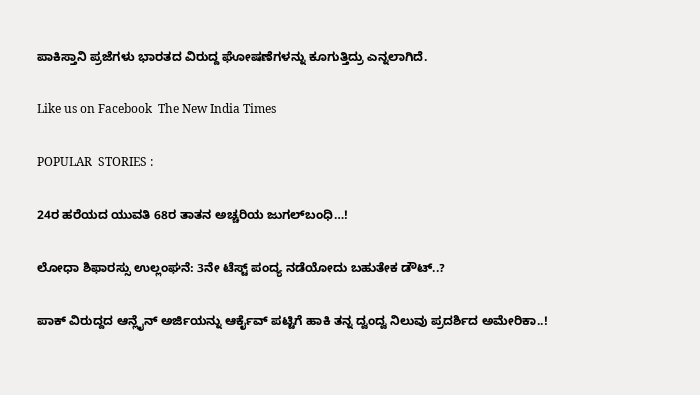ಪಾಕಿಸ್ತಾನಿ ಪ್ರಜೆಗಳು ಭಾರತದ ವಿರುದ್ದ ಘೋಷಣೆಗಳನ್ನು ಕೂಗುತ್ತಿದ್ರು ಎನ್ನಲಾಗಿದೆ.

Like us on Facebook  The New India Times

POPULAR  STORIES :

24ರ ಹರೆಯದ ಯುವತಿ 68ರ ತಾತನ ಅಚ್ಚರಿಯ ಜುಗಲ್‍ಬಂಧಿ…!

ಲೋಧಾ ಶಿಫಾರಸ್ಸು ಉಲ್ಲಂಘನೆ: 3ನೇ ಟೆಸ್ಟ್ ಪಂದ್ಯ ನಡೆಯೋದು ಬಹುತೇಕ ಡೌಟ್..?

ಪಾಕ್ ವಿರುದ್ದದ ಆನ್ಲೈನ್ ಅರ್ಜಿಯನ್ನು ಆರ್ಕೈವ್ ಪಟ್ಟಿಗೆ ಹಾಕಿ ತನ್ನ ದ್ವಂದ್ವ ನಿಲುವು ಪ್ರದರ್ಶಿದ ಅಮೇರಿಕಾ..!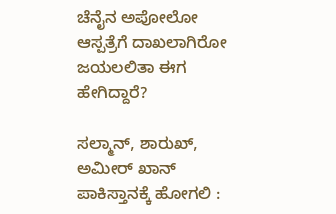ಚೆನೈನ ಅಪೋಲೋ ಆಸ್ಪತ್ರೆಗೆ ದಾಖಲಾಗಿರೋ ಜಯಲಲಿತಾ ಈಗ ಹೇಗಿದ್ದಾರೆ?

ಸಲ್ಮಾನ್, ಶಾರುಖ್, ಅಮೀರ್ ಖಾನ್ ಪಾಕಿಸ್ತಾನಕ್ಕೆ ಹೋಗಲಿ :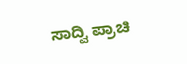ಸಾದ್ವಿ ಪ್ರಾಚಿ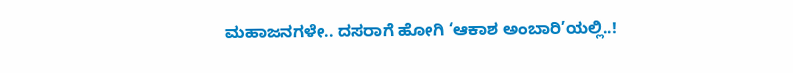ಮಹಾಜನಗಳೇ.. ದಸರಾಗೆ ಹೋಗಿ ‘ಆಕಾಶ ಅಂಬಾರಿ’ಯಲ್ಲಿ..!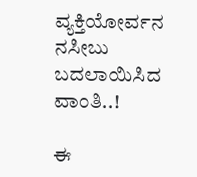ವ್ಯಕ್ತಿಯೋರ್ವನ ನಸೀಬು ಬದಲಾಯಿಸಿದ ವಾಂತಿ..!

ಈ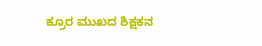ಕ್ರೂರ ಮುಖದ ಶಿಕ್ಷಕನ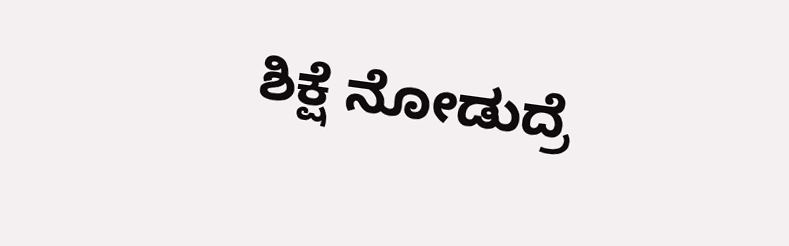ಶಿಕ್ಷೆ ನೋಡುದ್ರೆ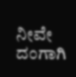ನೀವೇ ದಂಗಾಗಿ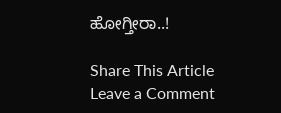ಹೋಗ್ತೀರಾ..!

Share This Article
Leave a Comment